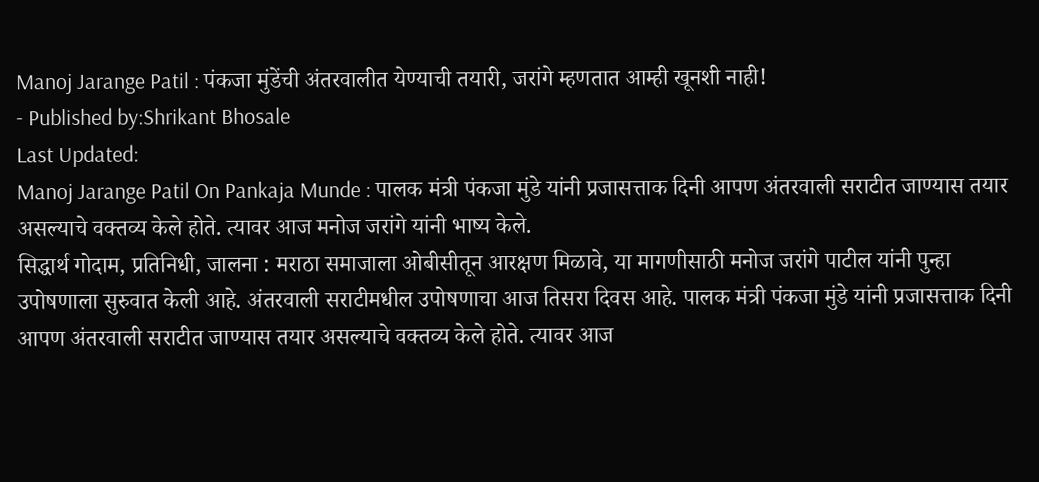Manoj Jarange Patil : पंकजा मुंडेंची अंतरवालीत येण्याची तयारी, जरांगे म्हणतात आम्ही खूनशी नाही!
- Published by:Shrikant Bhosale
Last Updated:
Manoj Jarange Patil On Pankaja Munde : पालक मंत्री पंकजा मुंडे यांनी प्रजासत्ताक दिनी आपण अंतरवाली सराटीत जाण्यास तयार असल्याचे वक्तव्य केले होते. त्यावर आज मनोज जरांगे यांनी भाष्य केले.
सिद्धार्थ गोदाम, प्रतिनिधी, जालना : मराठा समाजाला ओबीसीतून आरक्षण मिळावे, या मागणीसाठी मनोज जरांगे पाटील यांनी पुन्हा उपोषणाला सुरुवात केली आहे. अंतरवाली सराटीमधील उपोषणाचा आज तिसरा दिवस आहे. पालक मंत्री पंकजा मुंडे यांनी प्रजासत्ताक दिनी आपण अंतरवाली सराटीत जाण्यास तयार असल्याचे वक्तव्य केले होते. त्यावर आज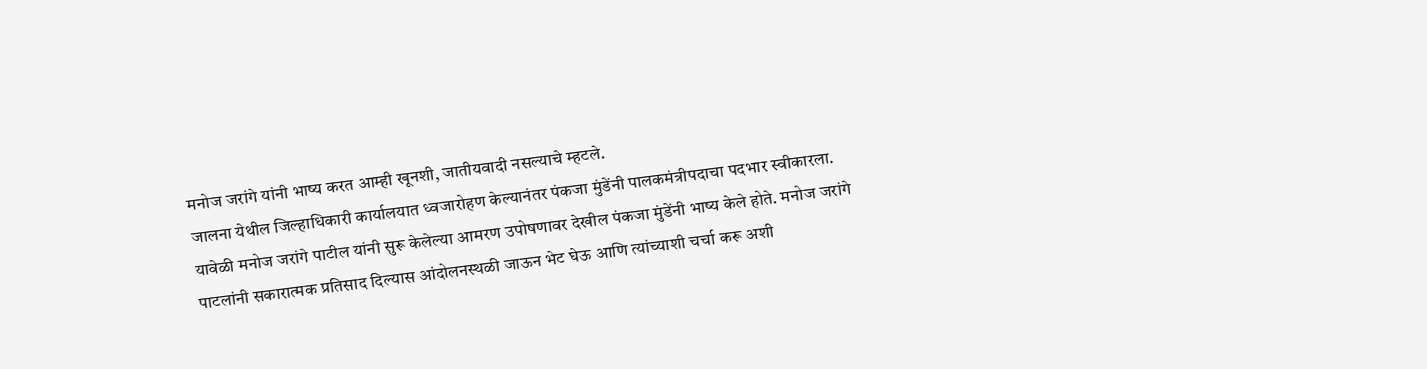मनोज जरांगे यांनी भाष्य करत आम्ही खूनशी, जातीयवादी नसल्याचे म्हटले.
जालना येथील जिल्हाधिकारी कार्यालयात ध्वजारोहण केल्यानंतर पंकजा मुंडेंनी पालकमंत्रीपदाचा पदभार स्वीकारला. यावेळी मनोज जरांगे पाटील यांनी सुरू केलेल्या आमरण उपोषणावर देखील पंकजा मुंडेंनी भाष्य केले होते. मनोज जरांगे पाटलांनी सकारात्मक प्रतिसाद दिल्यास आंदोलनस्थळी जाऊन भेट घेऊ आणि त्यांच्याशी चर्चा करू अशी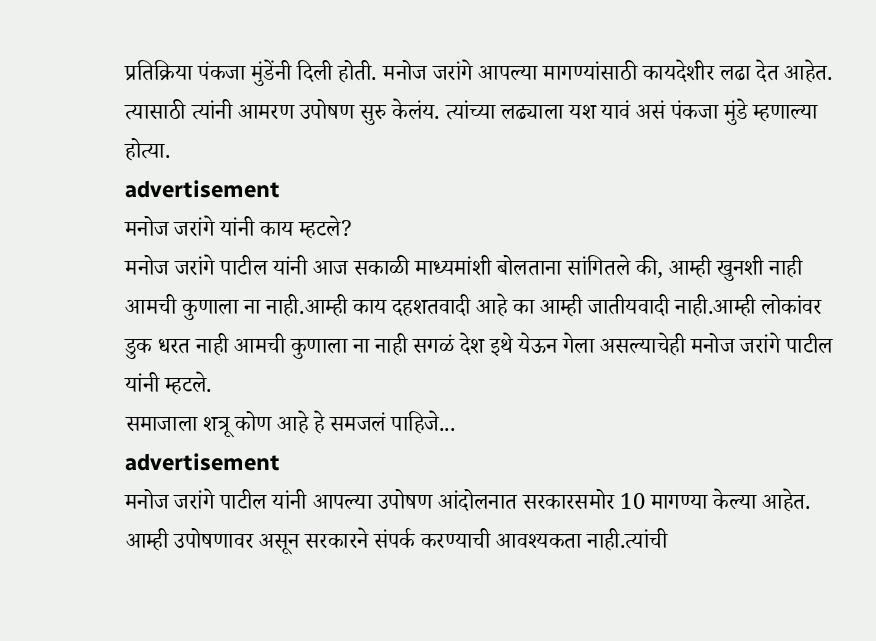प्रतिक्रिया पंकजा मुंडेंनी दिली होती. मनोज जरांगे आपल्या मागण्यांसाठी कायदेशीर लढा देत आहेत. त्यासाठी त्यांनी आमरण उपोषण सुरु केलंय. त्यांच्या लढ्याला यश यावं असं पंकजा मुंडे म्हणाल्या होत्या.
advertisement
मनोज जरांगे यांनी काय म्हटले?
मनोज जरांगे पाटील यांनी आज सकाळी माध्यमांशी बोलताना सांगितले की, आम्ही खुनशी नाही आमची कुणाला ना नाही.आम्ही काय दहशतवादी आहे का आम्ही जातीयवादी नाही.आम्ही लोकांवर डुक धरत नाही आमची कुणाला ना नाही सगळं देश इथे येऊन गेला असल्याचेही मनोज जरांगे पाटील यांनी म्हटले.
समाजाला शत्रू कोण आहे हे समजलं पाहिजे...
advertisement
मनोज जरांगे पाटील यांनी आपल्या उपोषण आंदोलनात सरकारसमोर 10 मागण्या केल्या आहेत. आम्ही उपोषणावर असून सरकारने संपर्क करण्याची आवश्यकता नाही.त्यांची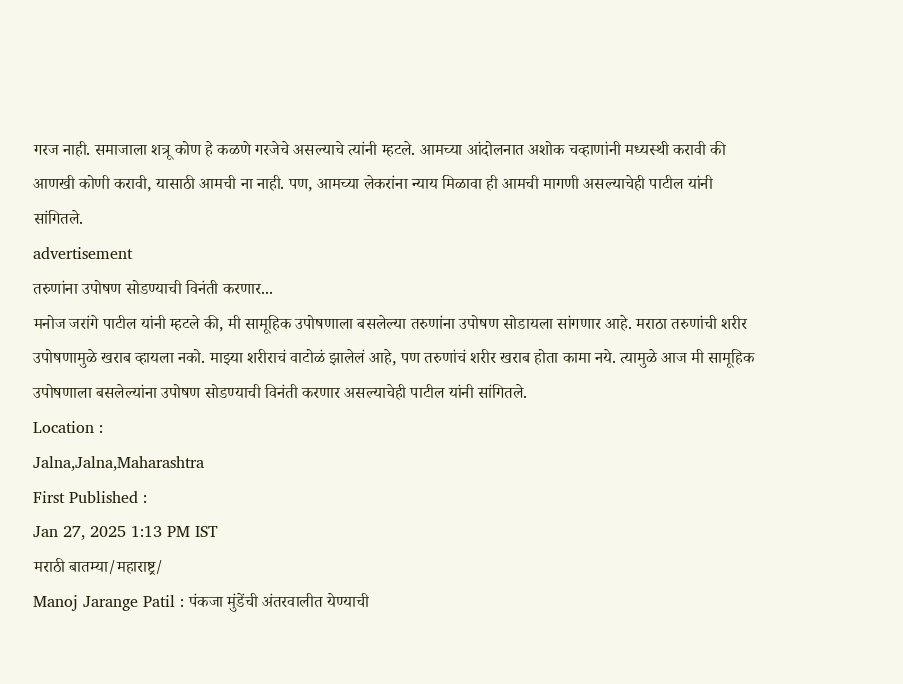गरज नाही. समाजाला शत्रू कोण हे कळणे गरजेचे असल्याचे त्यांनी म्हटले. आमच्या आंदोलनात अशोक चव्हाणांनी मध्यस्थी करावी की आणखी कोणी करावी, यासाठी आमची ना नाही. पण, आमच्या लेकरांना न्याय मिळावा ही आमची मागणी असल्याचेही पाटील यांनी सांगितले.
advertisement
तरुणांना उपोषण सोडण्याची विनंती करणार...
मनोज जरांगे पाटील यांनी म्हटले की, मी सामूहिक उपोषणाला बसलेल्या तरुणांना उपोषण सोडायला सांगणार आहे. मराठा तरुणांची शरीर उपोषणामुळे खराब व्हायला नको. माझ्या शरीराचं वाटोळं झालेलं आहे, पण तरुणांचं शरीर खराब होता कामा नये. त्यामुळे आज मी सामूहिक उपोषणाला बसलेल्यांना उपोषण सोडण्याची विनंती करणार असल्याचेही पाटील यांनी सांगितले.
Location :
Jalna,Jalna,Maharashtra
First Published :
Jan 27, 2025 1:13 PM IST
मराठी बातम्या/महाराष्ट्र/
Manoj Jarange Patil : पंकजा मुंडेंची अंतरवालीत येण्याची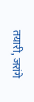तयारी, जरांगे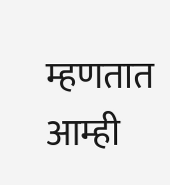म्हणतात आम्ही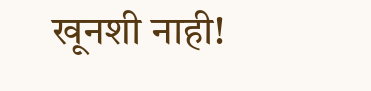खूनशी नाही!